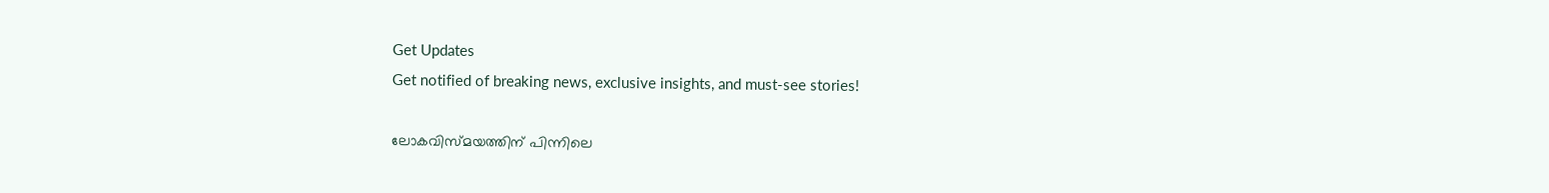Get Updates
Get notified of breaking news, exclusive insights, and must-see stories!

ലോകവിസ്മയത്തിന് പിന്നിലെ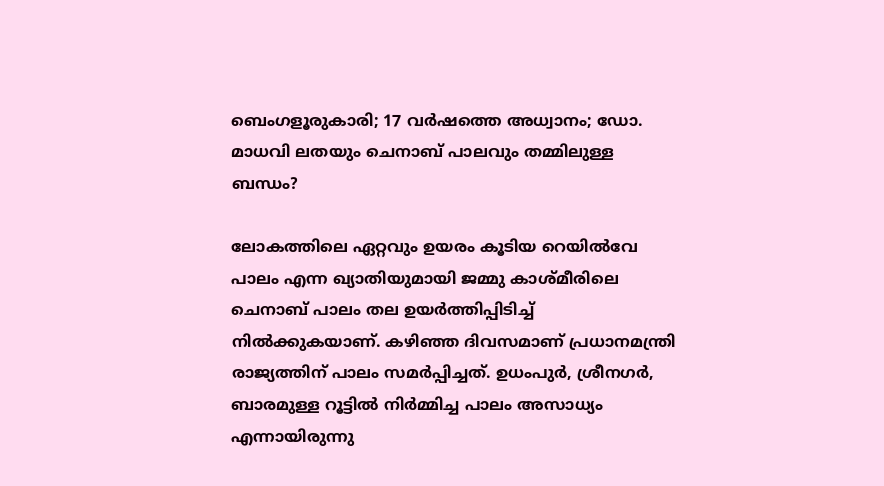ബെംഗളൂരുകാരി; 17 വര്‍ഷത്തെ അധ്വാനം; ഡോ. മാധവി ലതയും ചെനാബ് പാലവും തമ്മിലുള്ള ബന്ധം?

ലോകത്തിലെ ഏറ്റവും ഉയരം കൂടിയ റെയില്‍വേ പാലം എന്ന ഖ്യാതിയുമായി ജമ്മു കാശ്മീരിലെ ചെനാബ് പാലം തല ഉയര്‍ത്തിപ്പിടിച്ച് നില്‍ക്കുകയാണ്. കഴിഞ്ഞ ദിവസമാണ് പ്രധാനമന്ത്രി രാജ്യത്തിന് പാലം സമര്‍പ്പിച്ചത്. ഉധംപുര്‍, ശ്രീനഗര്‍, ബാരമുള്ള റൂട്ടില്‍ നിര്‍മ്മിച്ച പാലം അസാധ്യം എന്നായിരുന്നു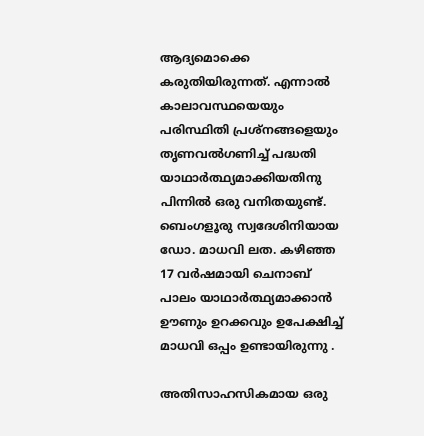ആദ്യമൊക്കെ കരുതിയിരുന്നത്. എന്നാല്‍ കാലാവസ്ഥയെയും പരിസ്ഥിതി പ്രശ്‌നങ്ങളെയും തൃണവല്‍ഗണിച്ച് പദ്ധതി യാഥാര്‍ത്ഥ്യമാക്കിയതിനു പിന്നില്‍ ഒരു വനിതയുണ്ട്. ബെംഗളൂരു സ്വദേശിനിയായ ഡോ. മാധവി ലത. കഴിഞ്ഞ 17 വര്‍ഷമായി ചെനാബ് പാലം യാഥാര്‍ത്ഥ്യമാക്കാന്‍ ഊണും ഉറക്കവും ഉപേക്ഷിച്ച് മാധവി ഒപ്പം ഉണ്ടായിരുന്നു .

അതിസാഹസികമായ ഒരു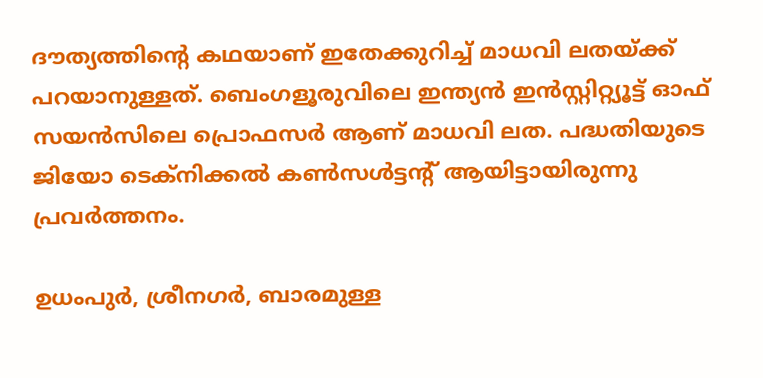ദൗത്യത്തിന്റെ കഥയാണ് ഇതേക്കുറിച്ച് മാധവി ലതയ്ക്ക് പറയാനുള്ളത്. ബെംഗളൂരുവിലെ ഇന്ത്യന്‍ ഇന്‍സ്റ്റിറ്റ്യൂട്ട് ഓഫ് സയന്‍സിലെ പ്രൊഫസര്‍ ആണ് മാധവി ലത. പദ്ധതിയുടെ ജിയോ ടെക്‌നിക്കല്‍ കണ്‍സള്‍ട്ടന്റ് ആയിട്ടായിരുന്നു പ്രവര്‍ത്തനം.

ഉധംപുര്‍, ശ്രീനഗര്‍, ബാരമുള്ള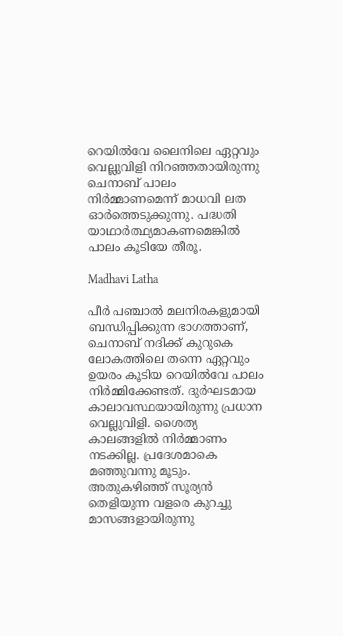റെയില്‍വേ ലൈനിലെ ഏറ്റവും വെല്ലുവിളി നിറഞ്ഞതായിരുന്നു ചെനാബ് പാലം നിര്‍മ്മാണമെന്ന് മാധവി ലത ഓര്‍ത്തെടുക്കുന്നു. പദ്ധതി യാഥാര്‍ത്ഥ്യമാകണമെങ്കില്‍ പാലം കൂടിയേ തീരൂ.

Madhavi Latha

പീര്‍ പഞ്ചാല്‍ മലനിരകളുമായി ബന്ധിപ്പിക്കുന്ന ഭാഗത്താണ്, ചെനാബ് നദിക്ക് കുറുകെ ലോകത്തിലെ തന്നെ ഏറ്റവും ഉയരം കൂടിയ റെയില്‍വേ പാലം നിര്‍മ്മിക്കേണ്ടത്. ദുര്‍ഘടമായ കാലാവസ്ഥയായിരുന്നു പ്രധാന വെല്ലുവിളി. ശൈത്യ കാലങ്ങളില്‍ നിര്‍മ്മാണം നടക്കില്ല. പ്രദേശമാകെ മഞ്ഞുവന്നു മൂടും. അതുകഴിഞ്ഞ് സൂര്യന്‍ തെളിയുന്ന വളരെ കുറച്ചു മാസങ്ങളായിരുന്നു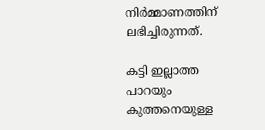നിര്‍മ്മാണത്തിന് ലഭിച്ചിരുന്നത്.

കട്ടി ഇല്ലാത്ത പാറയും കുത്തനെയുള്ള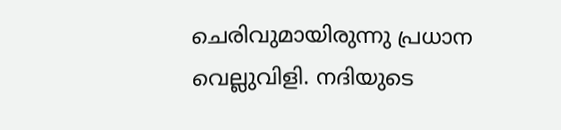ചെരിവുമായിരുന്നു പ്രധാന വെല്ലുവിളി. നദിയുടെ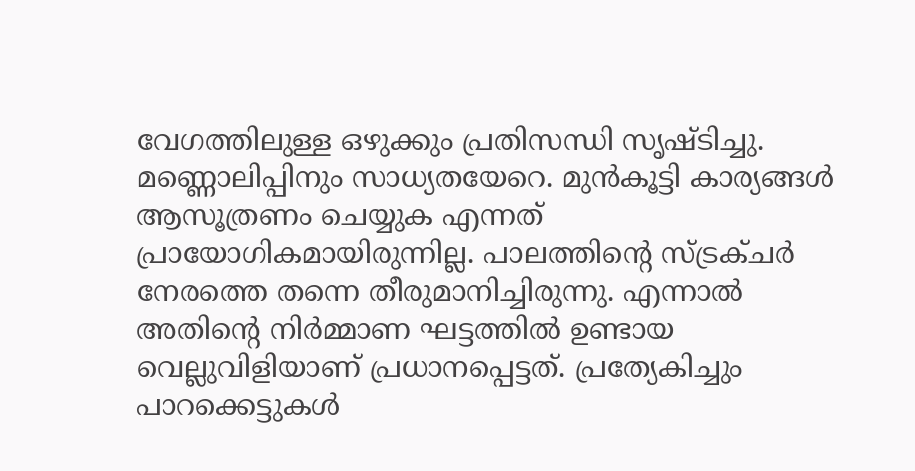വേഗത്തിലുള്ള ഒഴുക്കും പ്രതിസന്ധി സൃഷ്ടിച്ചു. മണ്ണൊലിപ്പിനും സാധ്യതയേറെ. മുന്‍കൂട്ടി കാര്യങ്ങള്‍ ആസൂത്രണം ചെയ്യുക എന്നത് പ്രായോഗികമായിരുന്നില്ല. പാലത്തിന്റെ സ്ട്രക്ചര്‍ നേരത്തെ തന്നെ തീരുമാനിച്ചിരുന്നു. എന്നാല്‍ അതിന്റെ നിര്‍മ്മാണ ഘട്ടത്തില്‍ ഉണ്ടായ വെല്ലുവിളിയാണ് പ്രധാനപ്പെട്ടത്. പ്രത്യേകിച്ചും പാറക്കെട്ടുകള്‍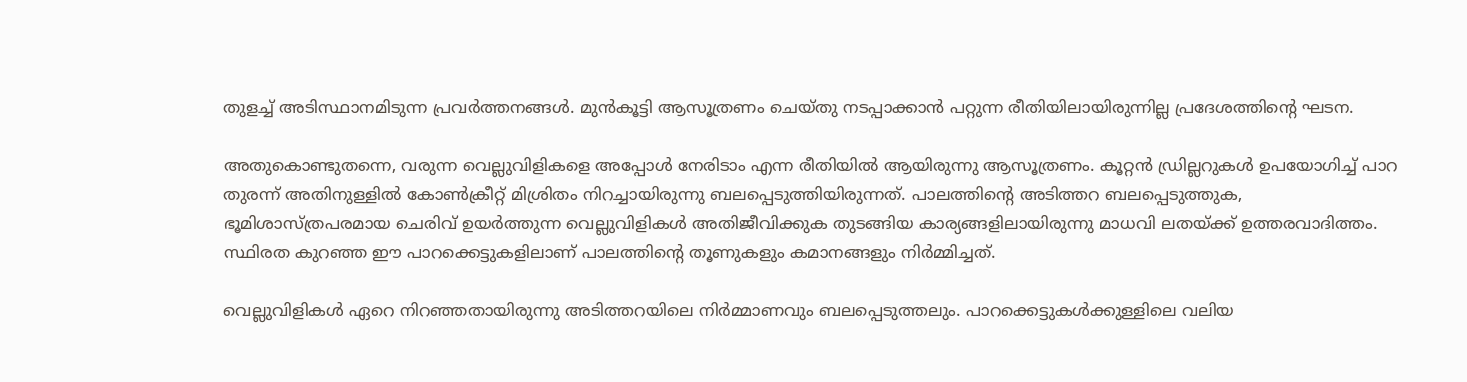തുളച്ച് അടിസ്ഥാനമിടുന്ന പ്രവര്‍ത്തനങ്ങള്‍. മുന്‍കൂട്ടി ആസൂത്രണം ചെയ്തു നടപ്പാക്കാന്‍ പറ്റുന്ന രീതിയിലായിരുന്നില്ല പ്രദേശത്തിന്റെ ഘടന.

അതുകൊണ്ടുതന്നെ, വരുന്ന വെല്ലുവിളികളെ അപ്പോള്‍ നേരിടാം എന്ന രീതിയില്‍ ആയിരുന്നു ആസൂത്രണം. കൂറ്റന്‍ ഡ്രില്ലറുകള്‍ ഉപയോഗിച്ച് പാറ തുരന്ന് അതിനുള്ളില്‍ കോണ്‍ക്രീറ്റ് മിശ്രിതം നിറച്ചായിരുന്നു ബലപ്പെടുത്തിയിരുന്നത്. പാലത്തിന്റെ അടിത്തറ ബലപ്പെടുത്തുക, ഭൂമിശാസ്ത്രപരമായ ചെരിവ് ഉയര്‍ത്തുന്ന വെല്ലുവിളികള്‍ അതിജീവിക്കുക തുടങ്ങിയ കാര്യങ്ങളിലായിരുന്നു മാധവി ലതയ്ക്ക് ഉത്തരവാദിത്തം. സ്ഥിരത കുറഞ്ഞ ഈ പാറക്കെട്ടുകളിലാണ് പാലത്തിന്റെ തൂണുകളും കമാനങ്ങളും നിര്‍മ്മിച്ചത്.

വെല്ലുവിളികള്‍ ഏറെ നിറഞ്ഞതായിരുന്നു അടിത്തറയിലെ നിര്‍മ്മാണവും ബലപ്പെടുത്തലും. പാറക്കെട്ടുകള്‍ക്കുള്ളിലെ വലിയ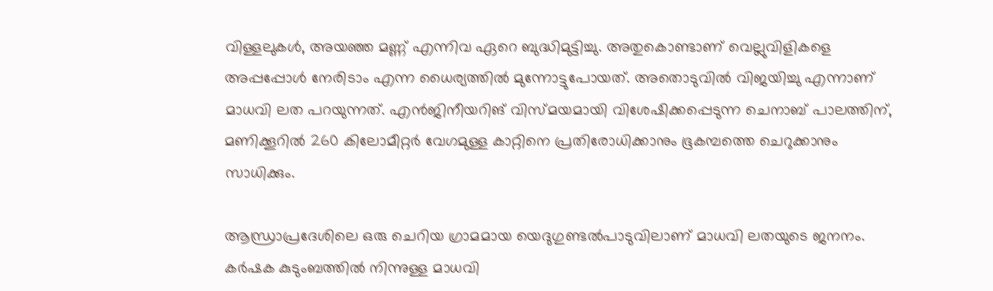വിള്ളലുകള്‍, അയഞ്ഞ മണ്ണ് എന്നിവ ഏറെ ബുദ്ധിമുട്ടിച്ചു. അതുകൊണ്ടാണ് വെല്ലുവിളികളെ അപ്പപ്പോള്‍ നേരിടാം എന്ന ധൈര്യത്തില്‍ മുന്നോട്ടുപോയത്. അതൊടുവില്‍ വിജയിച്ചു എന്നാണ് മാധവി ലത പറയുന്നത്. എന്‍ജിനീയറിങ് വിസ്മയമായി വിശേഷിക്കപ്പെടുന്ന ചെനാബ് പാലത്തിന്, മണിക്കൂറില്‍ 260 കിലോമീറ്റര്‍ വേഗമുള്ള കാറ്റിനെ പ്രതിരോധിക്കാനും ഭൂകമ്പത്തെ ചെറുക്കാനും സാധിക്കും.

ആന്ധ്രാപ്രദേശിലെ ഒരു ചെറിയ ഗ്രാമമായ യെദുഗുണ്ടല്‍പാടുവിലാണ് മാധവി ലതയുടെ ജനനം.
കര്‍ഷക കുടുംബത്തില്‍ നിന്നുള്ള മാധവി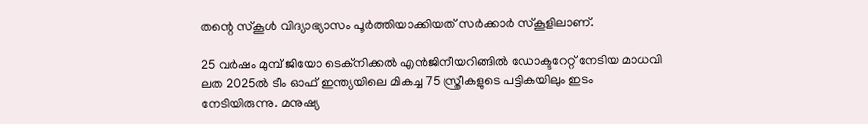തന്റെ സ്‌കൂള്‍ വിദ്യാഭ്യാസം പൂര്‍ത്തിയാക്കിയത് സര്‍ക്കാര്‍ സ്‌കൂളിലാണ്.

25 വര്‍ഷം മുമ്പ് ജിയോ ടെക്‌നിക്കല്‍ എന്‍ജിനീയറിങ്ങില്‍ ഡോക്ടറേറ്റ് നേടിയ മാധവി ലത 2025ല്‍ ടീം ഓഫ് ഇന്ത്യയിലെ മികച്ച 75 സ്ത്രീകളുടെ പട്ടികയിലും ഇടം നേടിയിരുന്നു. മനുഷ്യ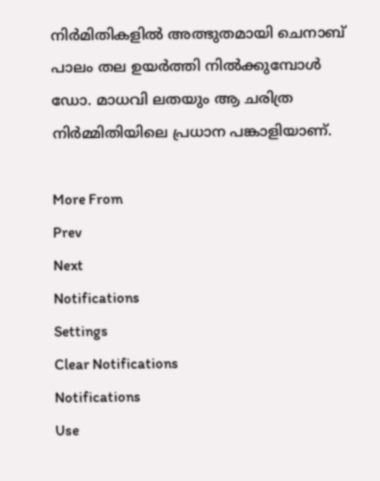നിര്‍മിതികളില്‍ അത്ഭുതമായി ചെനാബ് പാലം തല ഉയര്‍ത്തി നില്‍ക്കുമ്പോള്‍ ഡോ. മാധവി ലതയും ആ ചരിത്ര നിര്‍മ്മിതിയിലെ പ്രധാന പങ്കാളിയാണ്.

More From
Prev
Next
Notifications
Settings
Clear Notifications
Notifications
Use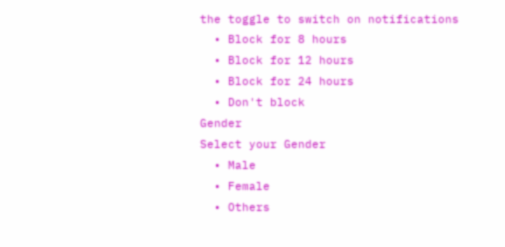the toggle to switch on notifications
  • Block for 8 hours
  • Block for 12 hours
  • Block for 24 hours
  • Don't block
Gender
Select your Gender
  • Male
  • Female
  • Others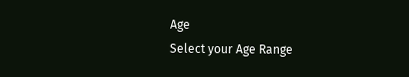Age
Select your Age Range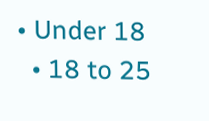• Under 18
  • 18 to 25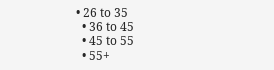• 26 to 35
  • 36 to 45
  • 45 to 55
  • 55+